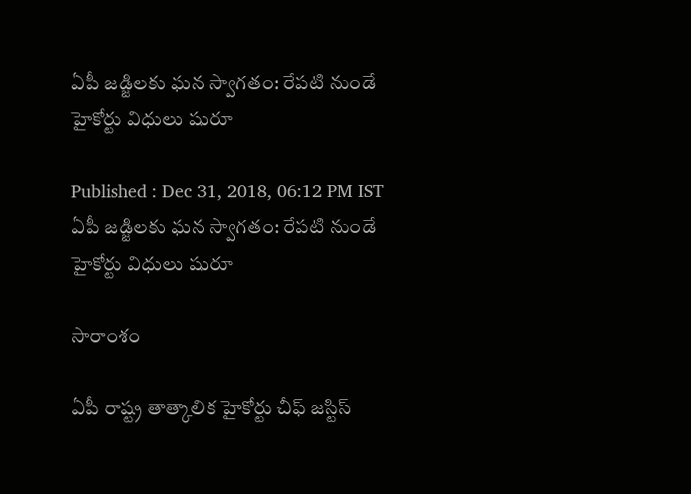ఏపీ జడ్జిలకు ఘన స్వాగతం: రేపటి నుండే హైకోర్టు విధులు షురూ

Published : Dec 31, 2018, 06:12 PM IST
ఏపీ జడ్జిలకు ఘన స్వాగతం: రేపటి నుండే హైకోర్టు విధులు షురూ

సారాంశం

ఏపీ రాష్ట్ర తాత్కాలిక హైకోర్టు చీఫ్ జస్టిస్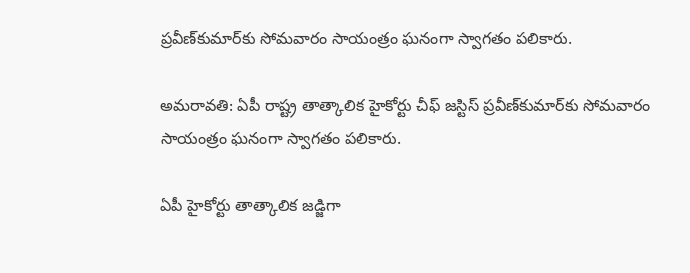ప్రవీణ్‌కుమార్‌కు సోమవారం సాయంత్రం ఘనంగా స్వాగతం పలికారు.

అమరావతి: ఏపీ రాష్ట్ర తాత్కాలిక హైకోర్టు చీఫ్ జస్టిస్ ప్రవీణ్‌కుమార్‌కు సోమవారం సాయంత్రం ఘనంగా స్వాగతం పలికారు.

ఏపీ హైకోర్టు తాత్కాలిక జడ్జిగా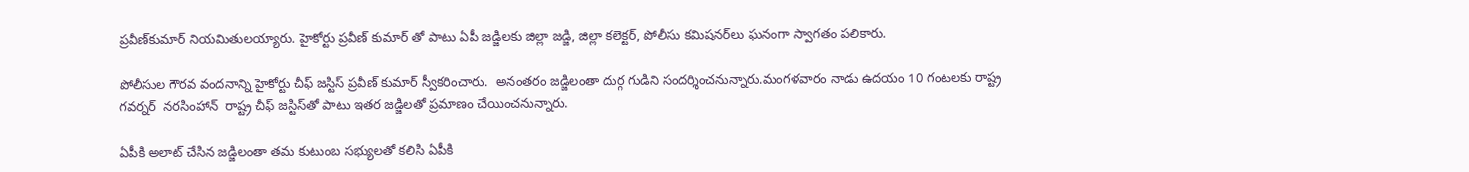ప్రవీణ్‌కుమార్‌ నియమితులయ్యారు. హైకోర్టు ప్రవీణ్ కుమార్‌ తో పాటు ఏపీ జడ్జిలకు జిల్లా జడ్జి, జిల్లా కలెక్టర్, పోలీసు కమిషనర్‌లు ఘనంగా స్వాగతం పలికారు.

పోలీసుల గౌరవ వందనాన్ని హైకోర్టు చీఫ్ జస్టిస్ ప్రవీణ్ కుమార్ స్వీకరించారు.  అనంతరం జడ్జిలంతా దుర్గ గుడిని సందర్శించనున్నారు.మంగళవారం నాడు ఉదయం 10 గంటలకు రాష్ట్ర గవర్నర్  నరసింహాన్  రాష్ట్ర చీఫ్ జస్టిస్‌తో పాటు ఇతర జడ్జిలతో ప్రమాణం చేయించనున్నారు.

ఏపీకి అలాట్ చేసిన జడ్జిలంతా తమ కుటుంబ సభ్యులతో కలిసి ఏపీకి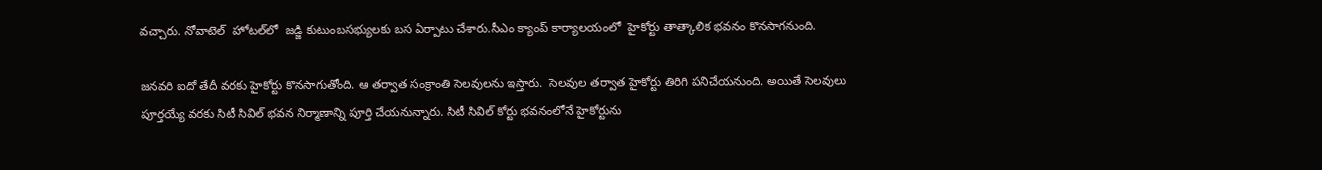వచ్చారు. నోవాటెల్  హోటల్‌లో  జడ్జి కుటుంబసభ్యులకు బస ఏర్పాటు చేశారు.సీఎం క్యాంప్ కార్యాలయంలో  హైకోర్టు తాత్కాలిక భవనం కొనసాగనుంది.

జనవరి ఐదో తేదీ వరకు హైకోర్టు కొనసాగుతోంది. ఆ తర్వాత సంక్రాంతి సెలవులను ఇస్తారు.  సెలవుల తర్వాత హైకోర్టు తిరిగి పనిచేయనుంది. అయితే సెలవులు పూర్తయ్యే వరకు సిటీ సివిల్ భవన నిర్మాణాన్ని పూర్తి చేయనున్నారు. సిటీ సివిల్ కోర్టు భవనంలోనే హైకోర్టును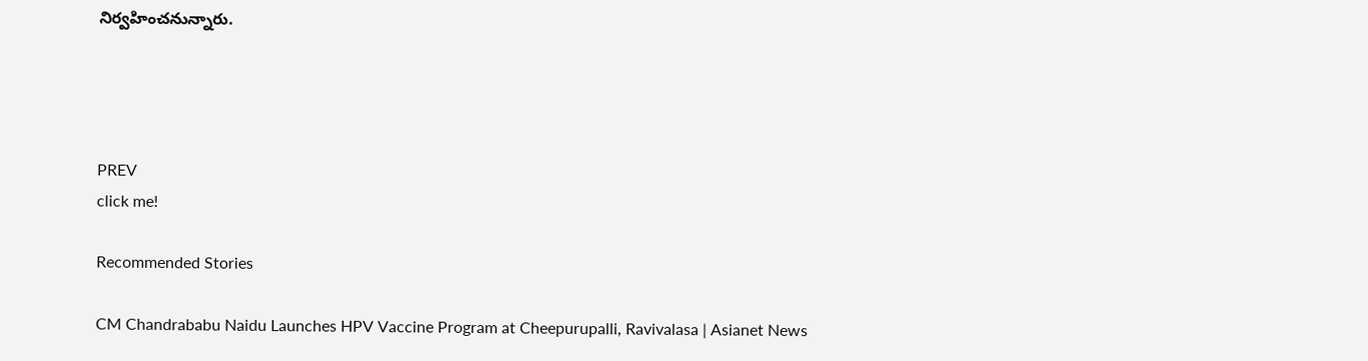నిర్వహించనున్నారు.




PREV
click me!

Recommended Stories

CM Chandrababu Naidu Launches HPV Vaccine Program at Cheepurupalli, Ravivalasa | Asianet News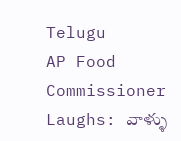Telugu
AP Food Commissioner Laughs: వాళ్ళు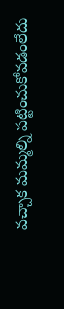వచ్చాక మమ్మల్ని పట్టించుకోవడంలేదు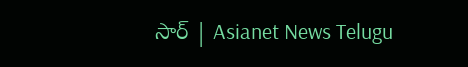సార్ | Asianet News Telugu